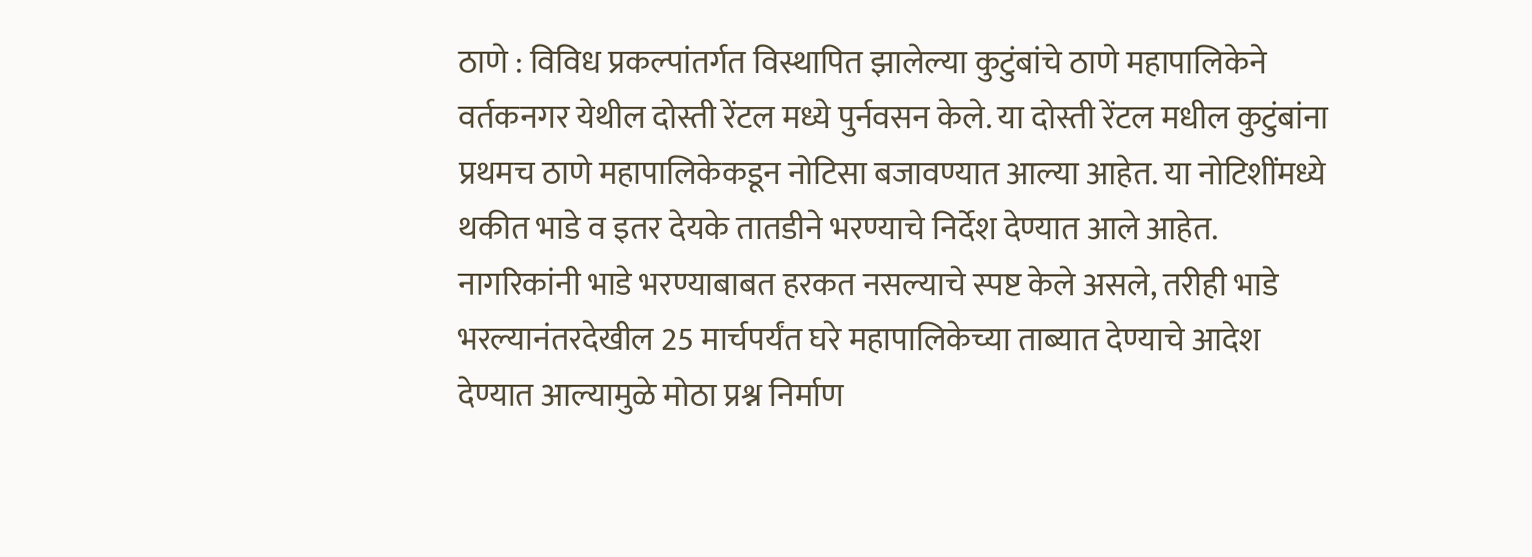ठाणे : विविध प्रकल्पांतर्गत विस्थापित झालेल्या कुटुंबांचे ठाणे महापालिकेने वर्तकनगर येथील दोस्ती रेंटल मध्ये पुर्नवसन केले. या दोस्ती रेंटल मधील कुटुंबांना प्रथमच ठाणे महापालिकेकडून नोटिसा बजावण्यात आल्या आहेत. या नोटिशींमध्ये थकीत भाडे व इतर देयके तातडीने भरण्याचे निर्देश देण्यात आले आहेत. नागरिकांनी भाडे भरण्याबाबत हरकत नसल्याचे स्पष्ट केले असले, तरीही भाडे भरल्यानंतरदेखील 25 मार्चपर्यंत घरे महापालिकेच्या ताब्यात देण्याचे आदेश देण्यात आल्यामुळे मोठा प्रश्न निर्माण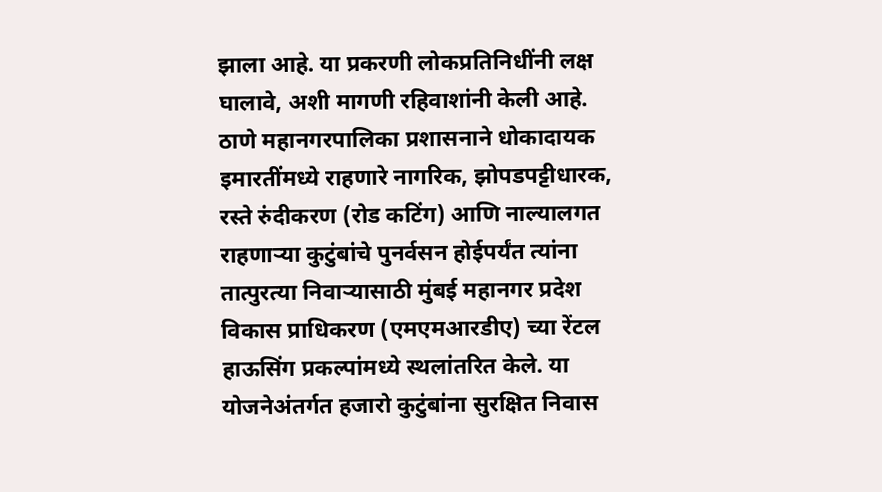झाला आहे. या प्रकरणी लोकप्रतिनिधींनी लक्ष घालावे, अशी मागणी रहिवाशांनी केली आहे.
ठाणे महानगरपालिका प्रशासनाने धोकादायक इमारतींमध्ये राहणारे नागरिक, झोपडपट्टीधारक, रस्ते रुंदीकरण (रोड कटिंग) आणि नाल्यालगत राहणाऱ्या कुटुंबांचे पुनर्वसन होईपर्यंत त्यांना तात्पुरत्या निवाऱ्यासाठी मुंबई महानगर प्रदेश विकास प्राधिकरण (एमएमआरडीए) च्या रेंटल हाऊसिंग प्रकल्पांमध्ये स्थलांतरित केले. या योजनेअंतर्गत हजारो कुटुंबांना सुरक्षित निवास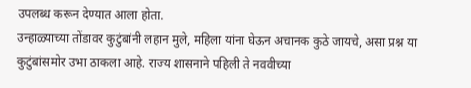उपलब्ध करून देण्यात आला होता.
उन्हाळ्याच्या तोंडावर कुटुंबांनी लहान मुले, महिला यांना घेऊन अचानक कुठे जायचे, असा प्रश्न या कुटुंबांसमोर उभा ठाकला आहे. राज्य शासनाने पहिली ते नववीच्या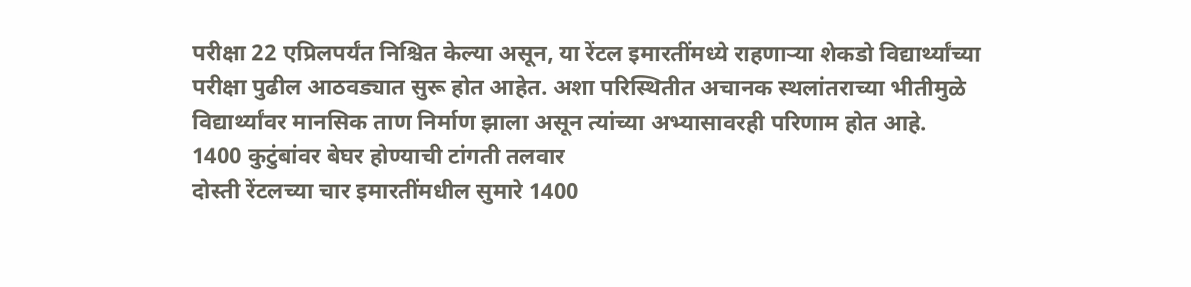परीक्षा 22 एप्रिलपर्यंत निश्चित केल्या असून, या रेंटल इमारतींमध्ये राहणाऱ्या शेकडो विद्यार्थ्यांच्या परीक्षा पुढील आठवड्यात सुरू होत आहेत. अशा परिस्थितीत अचानक स्थलांतराच्या भीतीमुळे विद्यार्थ्यांवर मानसिक ताण निर्माण झाला असून त्यांच्या अभ्यासावरही परिणाम होत आहे.
1400 कुटुंबांवर बेघर होण्याची टांगती तलवार
दोस्ती रेंटलच्या चार इमारतींमधील सुमारे 1400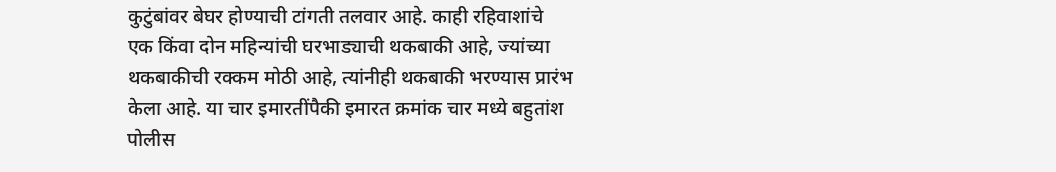कुटुंबांवर बेघर होण्याची टांगती तलवार आहे. काही रहिवाशांचे एक किंवा दोन महिन्यांची घरभाड्याची थकबाकी आहे, ज्यांच्या थकबाकीची रक्कम मोठी आहे, त्यांनीही थकबाकी भरण्यास प्रारंभ केला आहे. या चार इमारतींपैकी इमारत क्रमांक चार मध्ये बहुतांश पोलीस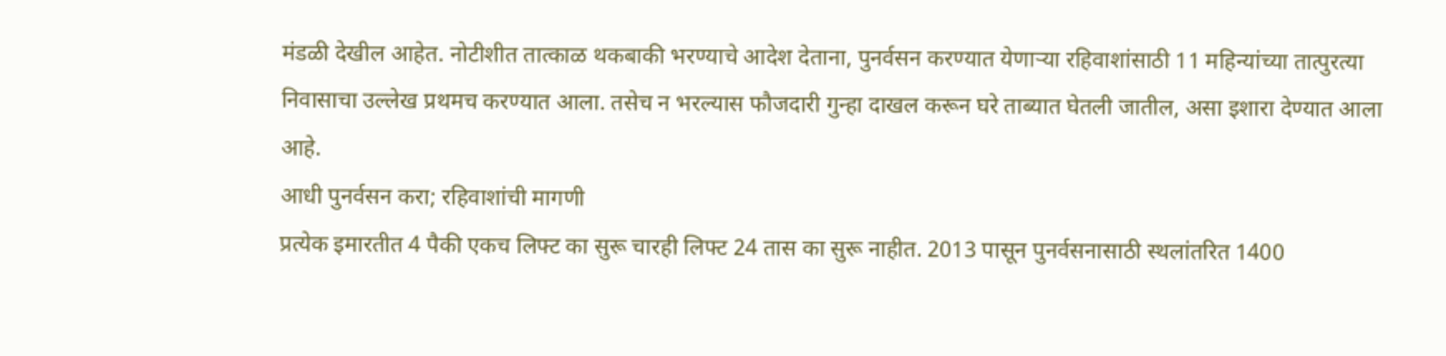मंडळी देखील आहेत. नोटीशीत तात्काळ थकबाकी भरण्याचे आदेश देताना, पुनर्वसन करण्यात येणाऱ्या रहिवाशांसाठी 11 महिन्यांच्या तात्पुरत्या निवासाचा उल्लेख प्रथमच करण्यात आला. तसेच न भरल्यास फौजदारी गुन्हा दाखल करून घरे ताब्यात घेतली जातील, असा इशारा देण्यात आला आहे.
आधी पुनर्वसन करा; रहिवाशांची मागणी
प्रत्येक इमारतीत 4 पैकी एकच लिफ्ट का सुरू चारही लिफ्ट 24 तास का सुरू नाहीत. 2013 पासून पुनर्वसनासाठी स्थलांतरित 1400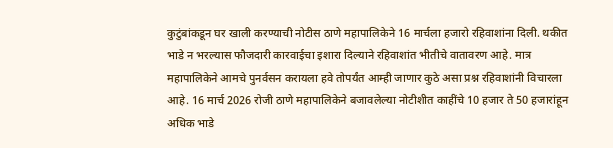कुटुंबांकडून घर खाली करण्याची नोटीस ठाणे महापालिकेने 16 मार्चला हजारो रहिवाशांना दिली. थकीत भाडे न भरल्यास फौजदारी कारवाईचा इशारा दिल्याने रहिवाशांत भीतीचे वातावरण आहे. मात्र महापालिकेने आमचे पुनर्वसन करायला हवे तोपर्यंत आम्ही जाणार कुठे असा प्रश्न रहिवाशांनी विचारला आहे. 16 मार्च 2026 रोजी ठाणे महापालिकेने बजावलेल्या नोटीशीत काहींचे 10 हजार ते 50 हजारांहून अधिक भाडे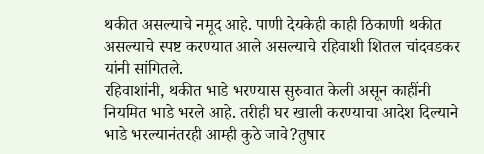थकीत असल्याचे नमूद आहे. पाणी देयकेही काही ठिकाणी थकीत असल्याचे स्पष्ट करण्यात आले असल्याचे रहिवाशी शितल चांदवडकर यांनी सांगितले.
रहिवाशांनी, थकीत भाडे भरण्यास सुरुवात केली असून काहींनी नियमित भाडे भरले आहे. तरीही घर खाली करण्याचा आदेश दिल्याने भाडे भरल्यानंतरही आम्ही कुठे जावे?तुषार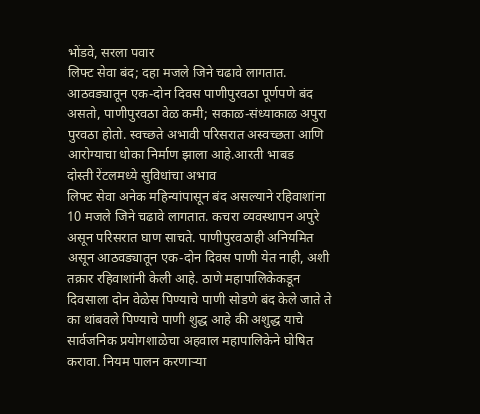भोंडवे, सरला पवार
लिफ्ट सेवा बंद; दहा मजले जिने चढावे लागतात. आठवड्यातून एक-दोन दिवस पाणीपुरवठा पूर्णपणे बंद असतो, पाणीपुरवठा वेळ कमी; सकाळ-संध्याकाळ अपुरा पुरवठा होतो. स्वच्छते अभावी परिसरात अस्वच्छता आणि आरोग्याचा धोका निर्माण झाला आहे.आरती भाबड
दोस्ती रेंटलमध्ये सुविधांचा अभाव
लिफ्ट सेवा अनेक महिन्यांपासून बंद असल्याने रहिवाशांना 10 मजले जिने चढावे लागतात. कचरा व्यवस्थापन अपुरे असून परिसरात घाण साचते. पाणीपुरवठाही अनियमित असून आठवड्यातून एक-दोन दिवस पाणी येत नाही, अशी तक्रार रहिवाशांनी केली आहे. ठाणे महापालिकेकडून दिवसाला दोन वेळेस पिण्याचे पाणी सोडणे बंद केले जाते ते का थांबवले पिण्याचे पाणी शुद्ध आहे की अशुद्ध याचे सार्वजनिक प्रयोगशाळेचा अहवाल महापालिकेने घोषित करावा. नियम पालन करणाऱ्या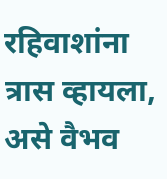रहिवाशांना त्रास व्हायला, असे वैभव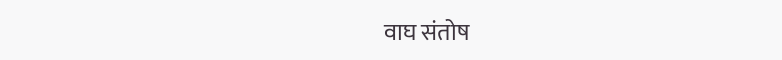वाघ संतोष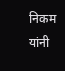निकम यांनी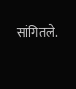सांगितले.